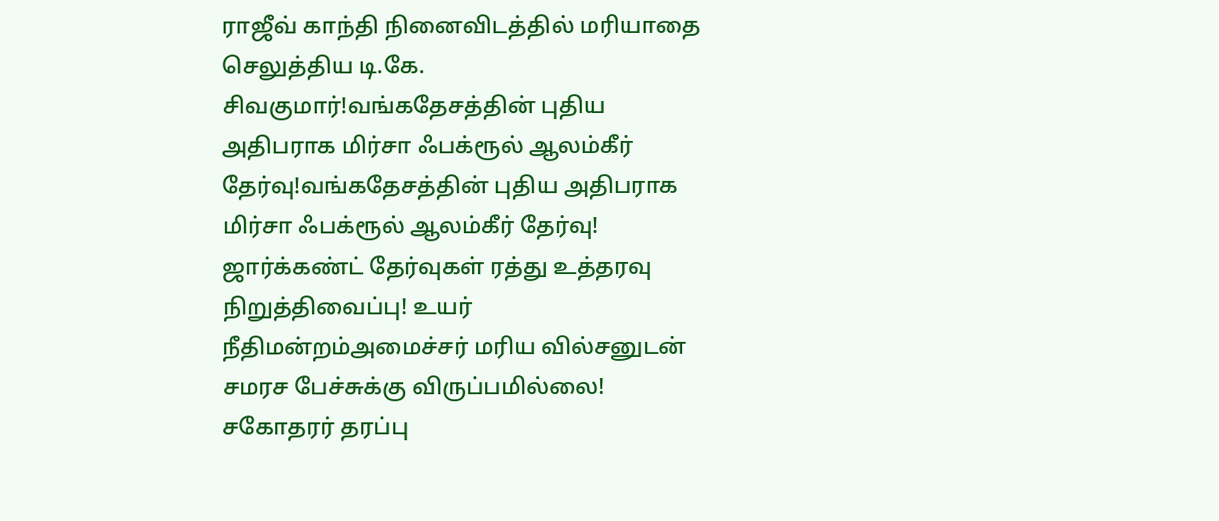ராஜீவ் காந்தி நினைவிடத்தில் மரியாதை செலுத்திய டி.கே. சிவகுமார்!வங்கதேசத்தின் புதிய அதிபராக மிர்சா ஃபக்ரூல் ஆலம்கீர் தேர்வு!வங்கதேசத்தின் புதிய அதிபராக மிர்சா ஃபக்ரூல் ஆலம்கீர் தேர்வு! ஜார்க்கண்ட் தேர்வுகள் ரத்து உத்தரவு நிறுத்திவைப்பு! உயர் நீதிமன்றம்அமைச்சர் மரிய வில்சனுடன் சமரச பேச்சுக்கு விருப்பமில்லை! சகோதரர் தரப்பு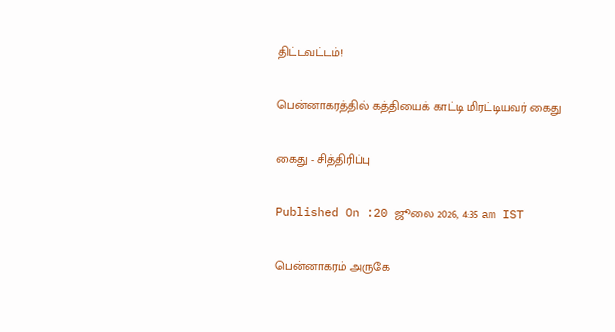திட்டவட்டம்!

பென்னாகரத்தில் கத்தியைக் காட்டி மிரட்டியவர் கைது

கைது - சித்திரிப்பு

Published On :20 ஜூலை 2026, 4:35 am IST

பென்னாகரம் அருகே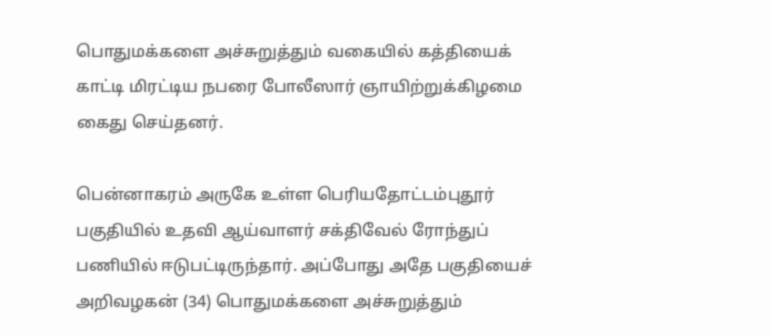பொதுமக்களை அச்சுறுத்தும் வகையில் கத்தியைக் காட்டி மிரட்டிய நபரை போலீஸார் ஞாயிற்றுக்கிழமை கைது செய்தனர்.

பென்னாகரம் அருகே உள்ள பெரியதோட்டம்புதூர் பகுதியில் உதவி ஆய்வாளர் சக்திவேல் ரோந்துப் பணியில் ஈடுபட்டிருந்தார். அப்போது அதே பகுதியைச் அறிவழகன் (34) பொதுமக்களை அச்சுறுத்தும்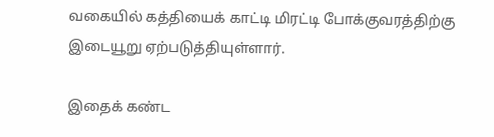வகையில் கத்தியைக் காட்டி மிரட்டி போக்குவரத்திற்கு இடையூறு ஏற்படுத்தியுள்ளார்.

இதைக் கண்ட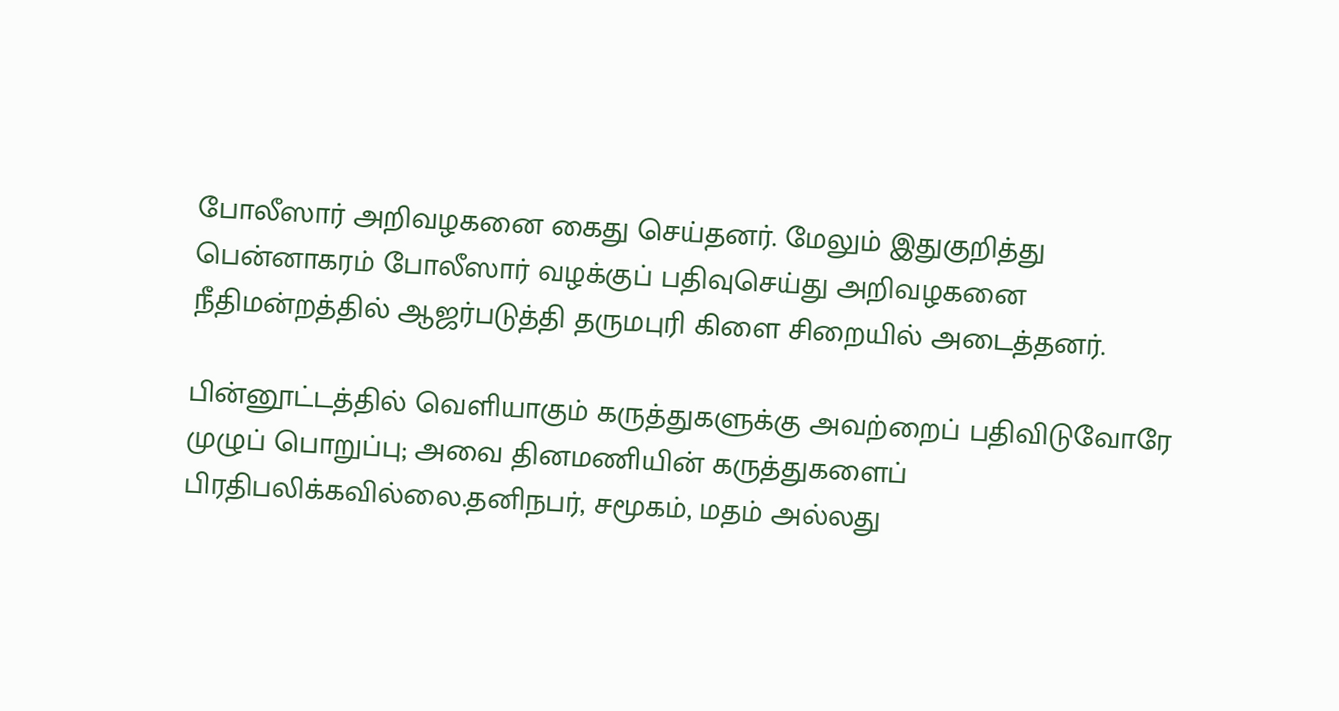போலீஸார் அறிவழகனை கைது செய்தனர். மேலும் இதுகுறித்து பென்னாகரம் போலீஸார் வழக்குப் பதிவுசெய்து அறிவழகனை நீதிமன்றத்தில் ஆஜர்படுத்தி தருமபுரி கிளை சிறையில் அடைத்தனர்.

பின்னூட்டத்தில் வெளியாகும் கருத்துகளுக்கு அவற்றைப் பதிவிடுவோரே முழுப் பொறுப்பு; அவை தினமணியின் கருத்துகளைப் பிரதிபலிக்கவில்லை.தனிநபர், சமூகம், மதம் அல்லது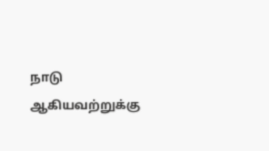நாடு ஆகியவற்றுக்கு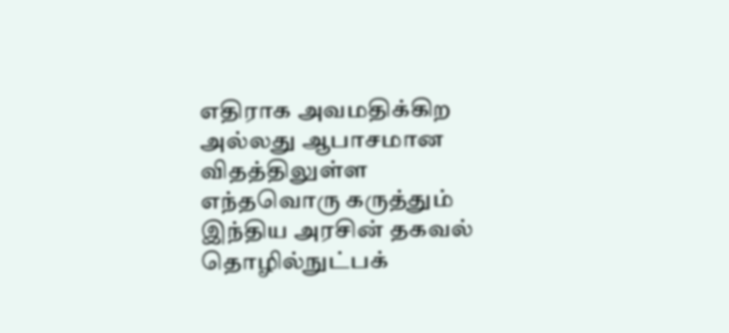எதிராக அவமதிக்கிற அல்லது ஆபாசமான விதத்திலுள்ள எந்தவொரு கருத்தும் இந்திய அரசின் தகவல் தொழில்நுட்பக்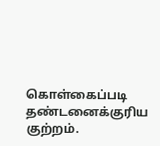கொள்கைப்படி தண்டனைக்குரிய குற்றம்.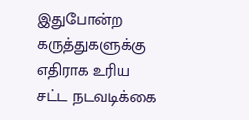இதுபோன்ற கருத்துகளுக்கு எதிராக உரிய சட்ட நடவடிக்கை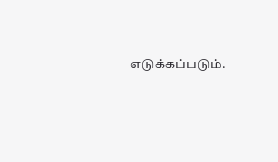எடுக்கப்படும்.